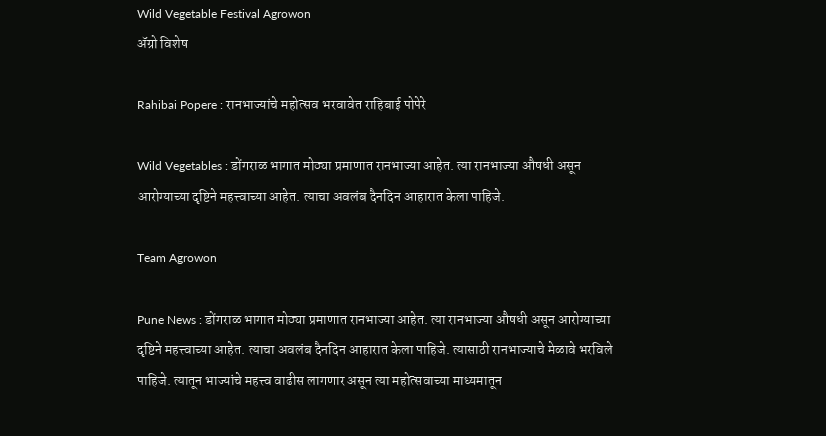Wild Vegetable Festival Agrowon
ॲग्रो विशेष

Rahibai Popere : रानभाज्यांचे महोत्सव भरवावेत राहिबाई पोपेरे

Wild Vegetables : डोंगराळ भागात मोठ्या प्रमाणात रानभाज्या आहेत. त्या रानभाज्या औषधी असून आरोग्याच्या दृष्टिने महत्त्वाच्या आहेत. त्याचा अवलंब दैनदिन आहारात केला पाहिजे.

Team Agrowon

Pune News : डोंगराळ भागात मोठ्या प्रमाणात रानभाज्या आहेत. त्या रानभाज्या औषधी असून आरोग्याच्या दृष्टिने महत्त्वाच्या आहेत. त्याचा अवलंब दैनदिन आहारात केला पाहिजे. त्यासाठी रानभाज्याचे मेळावे भरविले पाहिजे. त्यातून भाज्यांचे महत्त्व वाढीस लागणार असून त्या महोत्सवाच्या माध्यमातून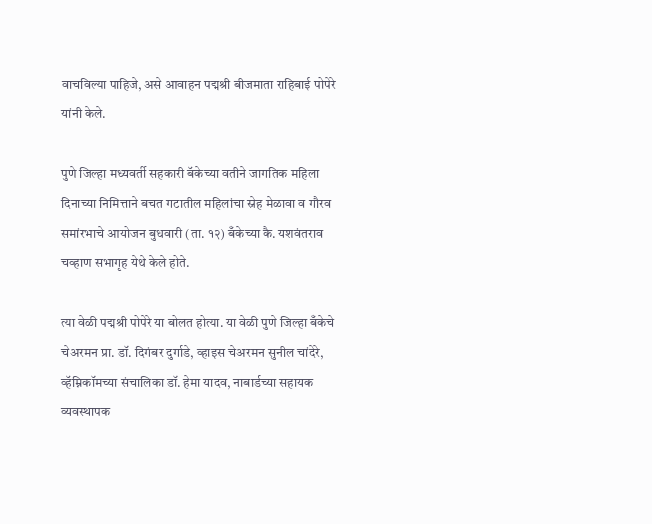वाचविल्या पाहिजे, असे आवाहन पद्मश्री बीजमाता राहिबाई पोपेरे यांनी केले.

पुणे जिल्हा मध्यवर्ती सहकारी बॅकेच्या वतीने जागतिक महिला दिनाच्या निमित्ताने बचत गटातील महिलांचा स्नेह मेळावा व गौरव समांरभाचे आयोजन बुधवारी (ता. १२) बँकेच्या कै. यशवंतराव चव्हाण सभागृह येथे केले होते.

त्या वेळी पद्मश्री पोपेरे या बोलत होत्या. या वेळी पुणे जिल्हा बँकेचे चेअरमन प्रा. डॉ. दिगंबर दुर्गाडे, व्हाइस चेअरमन सुनील चांदेरे, व्हॅम्निकॉमच्या संचालिका डॉ. हेमा यादव, नाबार्डच्या सहायक व्यवस्थापक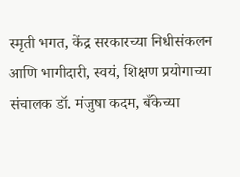स्मृती भगत, केंद्र सरकारच्या निधीसंकलन आणि भागीदारी, स्वयं, शिक्षण प्रयोगाच्या संचालक डॉ. मंजुषा कदम, बँकेच्या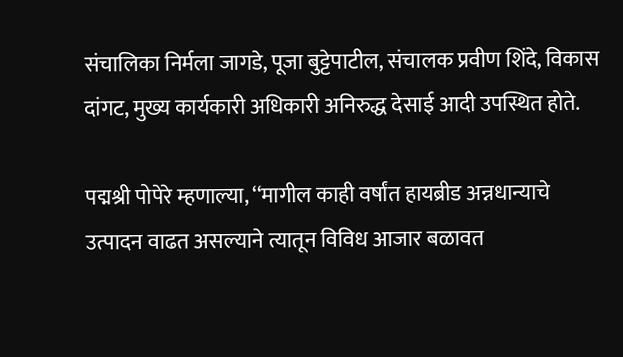संचालिका निर्मला जागडे, पूजा बुट्टेपाटील, संचालक प्रवीण शिंदे, विकास दांगट, मुख्य कार्यकारी अधिकारी अनिरुद्ध देसाई आदी उपस्थित होते.

पद्मश्री पोपेरे म्हणाल्या, ‘‘मागील काही वर्षांत हायब्रीड अन्नधान्याचे उत्पादन वाढत असल्याने त्यातून विविध आजार बळावत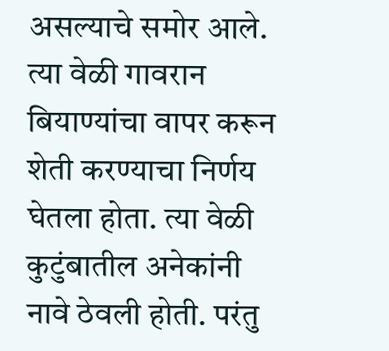असल्याचे समोर आले. त्या वेळी गावरान बियाण्यांचा वापर करून शेती करण्याचा निर्णय घेतला होता. त्या वेळी कुटुंबातील अनेकांनी नावे ठेवली होती. परंतु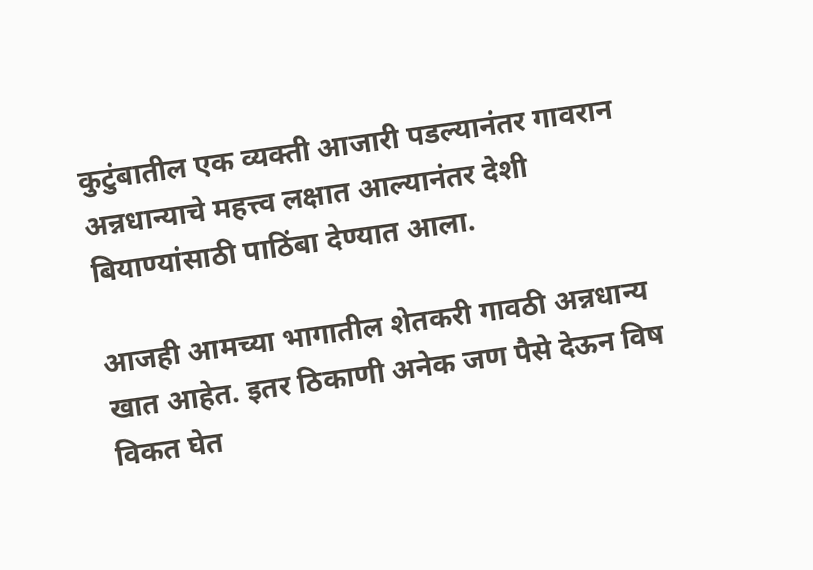कुटुंबातील एक व्यक्ती आजारी पडल्यानंतर गावरान अन्नधान्याचे महत्त्व लक्षात आल्यानंतर देशी बियाण्यांसाठी पाठिंबा देण्यात आला.

आजही आमच्या भागातील शेतकरी गावठी अन्नधान्य खात आहेत. इतर ठिकाणी अनेक जण पैसे देऊन विष विकत घेत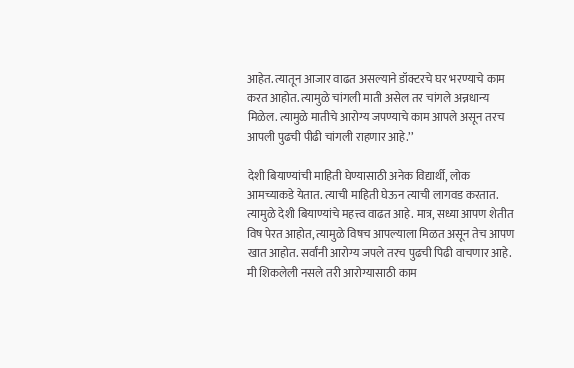आहेत. त्यातून आजार वाढत असल्याने डॉक्टरचे घर भरण्याचे काम करत आहोत. त्यामुळे चांगली माती असेल तर चांगले अन्नधान्य मिळेल. त्यामुळे मातीचे आरोग्य जपण्याचे काम आपले असून तरच आपली पुढची पीढी चांगली राहणार आहे.’’

देशी बियाण्यांची माहिती घेण्यासाठी अनेक विद्यार्थी, लोक आमच्याकडे येतात. त्याची माहिती घेऊन त्याची लागवड करतात. त्यामुळे देशी बियाण्यांचे महत्त्व वाढत आहे. मात्र, सध्या आपण शेतीत विष पेरत आहोत, त्यामुळे विषच आपल्याला मिळत असून तेच आपण खात आहोत. सर्वांनी आरोग्य जपले तरच पुढची पिढी वाचणार आहे. मी शिकलेली नसले तरी आरोग्यासाठी काम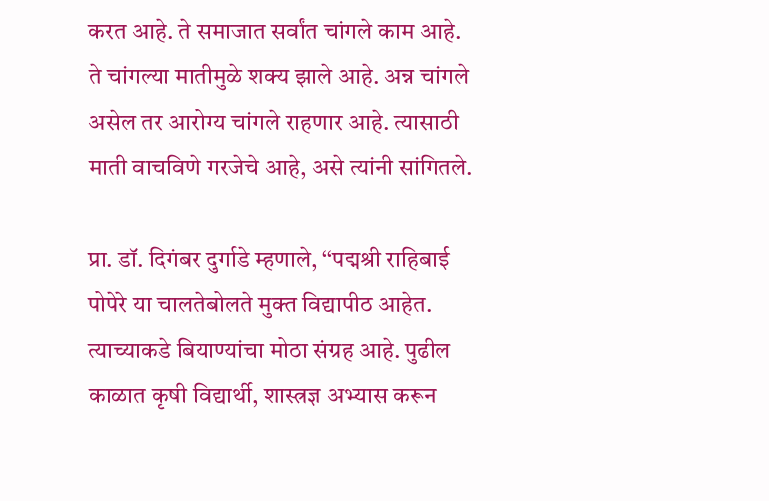करत आहे. ते समाजात सर्वांत चांगले काम आहे. ते चांगल्या मातीमुळे शक्य झाले आहे. अन्न चांगले असेल तर आरोग्य चांगले राहणार आहे. त्यासाठी माती वाचविणे गरजेचे आहे, असे त्यांनी सांगितले.

प्रा. डॉ. दिगंबर दुर्गाडे म्हणाले, ‘‘पद्मश्री राहिबाई पोपेरे या चालतेबोलते मुक्त विद्यापीठ आहेत. त्याच्याकडे बियाण्यांचा मोठा संग्रह आहे. पुढील काळात कृषी विद्यार्थी, शास्त्रज्ञ अभ्यास करून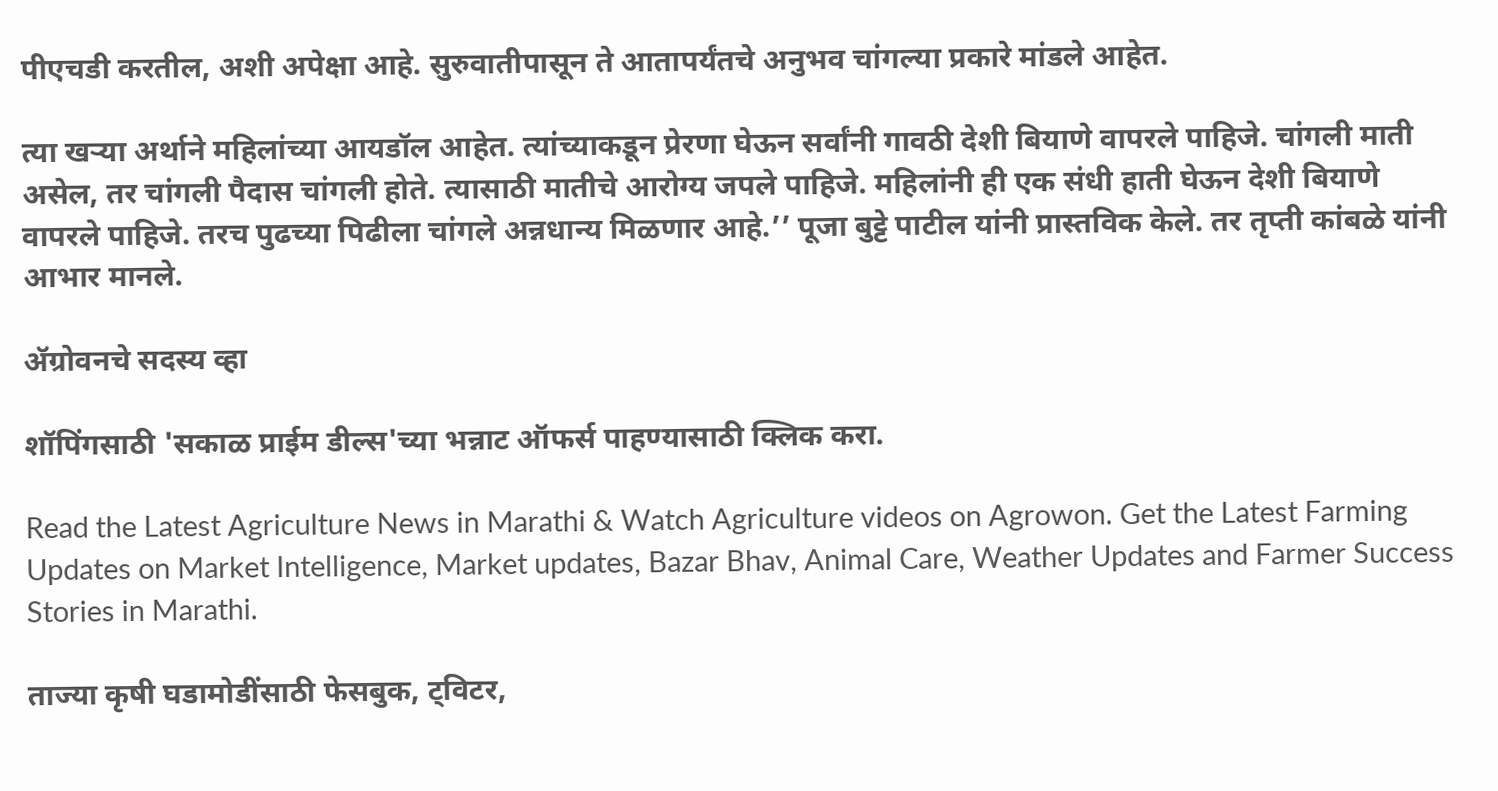पीएचडी करतील, अशी अपेक्षा आहे. सुरुवातीपासून ते आतापर्यंतचे अनुभव चांगल्या प्रकारे मांडले आहेत.

त्या खऱ्या अर्थाने महिलांच्या आयडॉल आहेत. त्यांच्याकडून प्रेरणा घेऊन सर्वांनी गावठी देशी बियाणे वापरले पाहिजे. चांगली माती असेल, तर चांगली पैदास चांगली होते. त्यासाठी मातीचे आरोग्य जपले पाहिजे. महिलांनी ही एक संधी हाती घेऊन देशी बियाणे वापरले पाहिजे. तरच पुढच्या पिढीला चांगले अन्नधान्य मिळणार आहे.’’ पूजा बुट्टे पाटील यांनी प्रास्तविक केले. तर तृप्ती कांबळे यांनी आभार मानले.

ॲग्रोवनचे सदस्य व्हा

शॉपिंगसाठी 'सकाळ प्राईम डील्स'च्या भन्नाट ऑफर्स पाहण्यासाठी क्लिक करा.

Read the Latest Agriculture News in Marathi & Watch Agriculture videos on Agrowon. Get the Latest Farming Updates on Market Intelligence, Market updates, Bazar Bhav, Animal Care, Weather Updates and Farmer Success Stories in Marathi.

ताज्या कृषी घडामोडींसाठी फेसबुक, ट्विटर,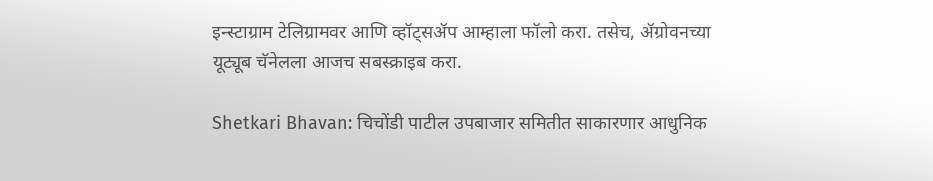इन्स्टाग्राम टेलिग्रामवर आणि व्हॉट्सॲप आम्हाला फॉलो करा. तसेच, ॲग्रोवनच्या यूट्यूब चॅनेलला आजच सबस्क्राइब करा.

Shetkari Bhavan: चिचोंडी पाटील उपबाजार समितीत साकारणार आधुनिक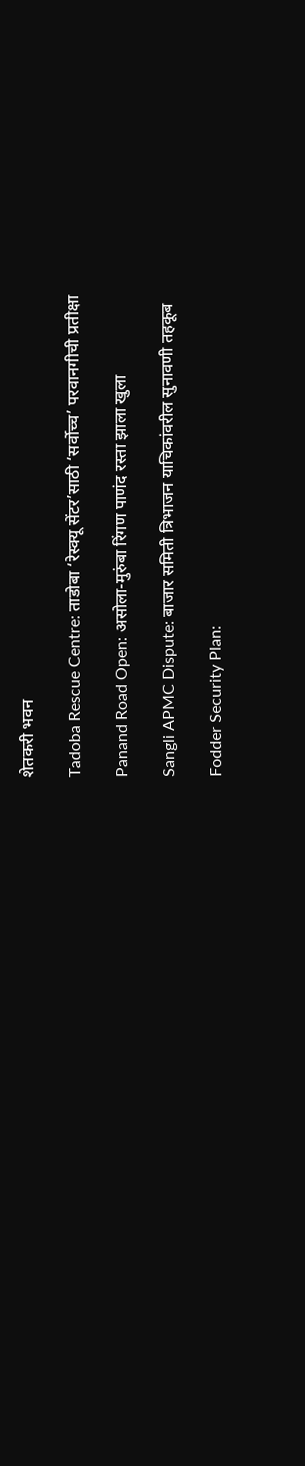शेतकरी भवन

Tadoba Rescue Centre: ताडोबा ‘रेस्क्यू सेंटर’साठी ‘सर्वोच्च’ परवानगीची प्रतीक्षा

Panand Road Open: असोला-मुरुंबा रिंगण पाणंद रस्ता झाला खुला

Sangli APMC Dispute: बाजार समिती त्रिभाजन याचिकांवरील सुनावणी तहकूब

Fodder Security Plan: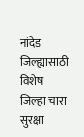नांदेड जिल्ह्यासाठी विशेष जिल्हा चारा सुरक्षा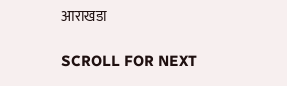आराखडा

SCROLL FOR NEXT